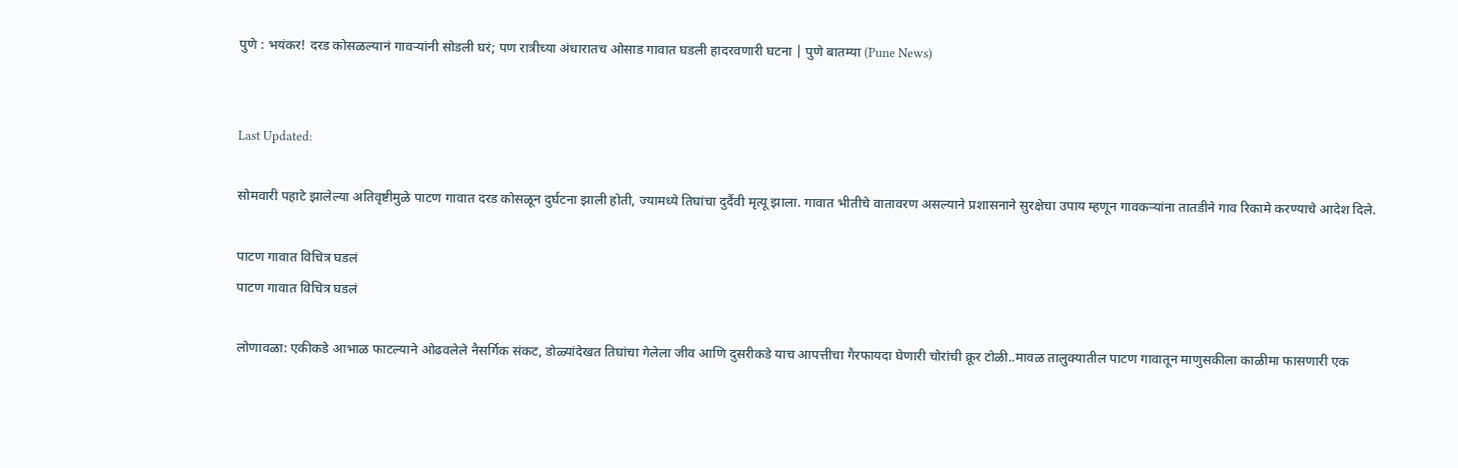पुणे : भयंकर! दरड कोसळल्यानं गावऱ्यांनी सोडली घरं; पण रात्रीच्या अंधारातच ओसाड गावात घडली हादरवणारी घटना | पुणे बातम्या (Pune News)


Last Updated:

सोमवारी पहाटे झालेल्या अतिवृष्टीमुळे पाटण गावात दरड कोसळून दुर्घटना झाली होती, ज्यामध्ये तिघांचा दुर्दैवी मृत्यू झाला. गावात भीतीचे वातावरण असल्याने प्रशासनाने सुरक्षेचा उपाय म्हणून गावकऱ्यांना तातडीने गाव रिकामे करण्याचे आदेश दिले.

पाटण गावात विचित्र घडलं
पाटण गावात विचित्र घडलं

लोणावळा: एकीकडे आभाळ फाटल्याने ओढवलेले नैसर्गिक संकट, डोळ्यांदेखत तिघांचा गेलेला जीव आणि दुसरीकडे याच आपत्तीचा गैरफायदा घेणारी चोरांची क्रूर टोळी..मावळ तालुक्यातील पाटण गावातून माणुसकीला काळीमा फासणारी एक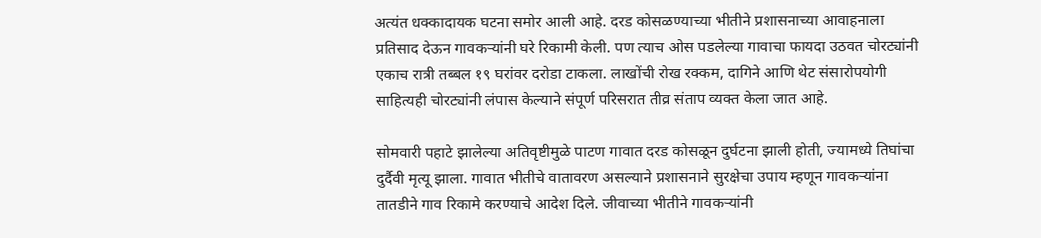अत्यंत धक्कादायक घटना समोर आली आहे. दरड कोसळण्याच्या भीतीने प्रशासनाच्या आवाहनाला प्रतिसाद देऊन गावकऱ्यांनी घरे रिकामी केली. पण त्याच ओस पडलेल्या गावाचा फायदा उठवत चोरट्यांनी एकाच रात्री तब्बल १९ घरांवर दरोडा टाकला. लाखोंची रोख रक्कम, दागिने आणि थेट संसारोपयोगी साहित्यही चोरट्यांनी लंपास केल्याने संपूर्ण परिसरात तीव्र संताप व्यक्त केला जात आहे.

सोमवारी पहाटे झालेल्या अतिवृष्टीमुळे पाटण गावात दरड कोसळून दुर्घटना झाली होती, ज्यामध्ये तिघांचा दुर्दैवी मृत्यू झाला. गावात भीतीचे वातावरण असल्याने प्रशासनाने सुरक्षेचा उपाय म्हणून गावकऱ्यांना तातडीने गाव रिकामे करण्याचे आदेश दिले. जीवाच्या भीतीने गावकऱ्यांनी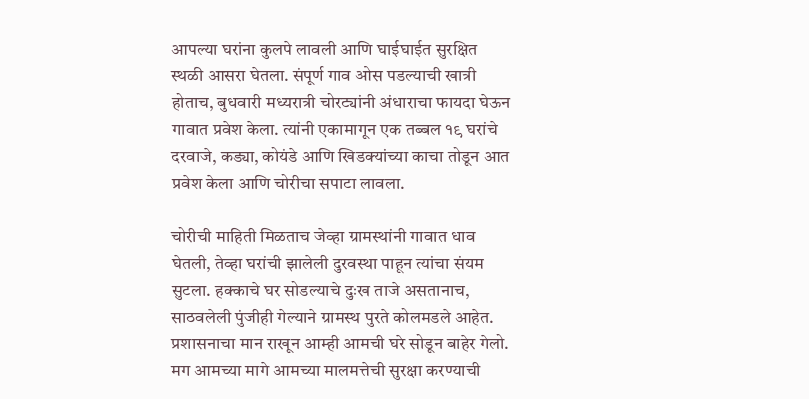आपल्या घरांना कुलपे लावली आणि घाईघाईत सुरक्षित स्थळी आसरा घेतला. संपूर्ण गाव ओस पडल्याची खात्री होताच, बुधवारी मध्यरात्री चोरट्यांनी अंधाराचा फायदा घेऊन गावात प्रवेश केला. त्यांनी एकामागून एक तब्बल १९ घरांचे दरवाजे, कड्या, कोयंडे आणि खिडक्यांच्या काचा तोडून आत प्रवेश केला आणि चोरीचा सपाटा लावला.

चोरीची माहिती मिळताच जेव्हा ग्रामस्थांनी गावात धाव घेतली, तेव्हा घरांची झालेली दुरवस्था पाहून त्यांचा संयम सुटला. हक्काचे घर सोडल्याचे दुःख ताजे असतानाच, साठवलेली पुंजीही गेल्याने ग्रामस्थ पुरते कोलमडले आहेत. प्रशासनाचा मान राखून आम्ही आमची घरे सोडून बाहेर गेलो. मग आमच्या मागे आमच्या मालमत्तेची सुरक्षा करण्याची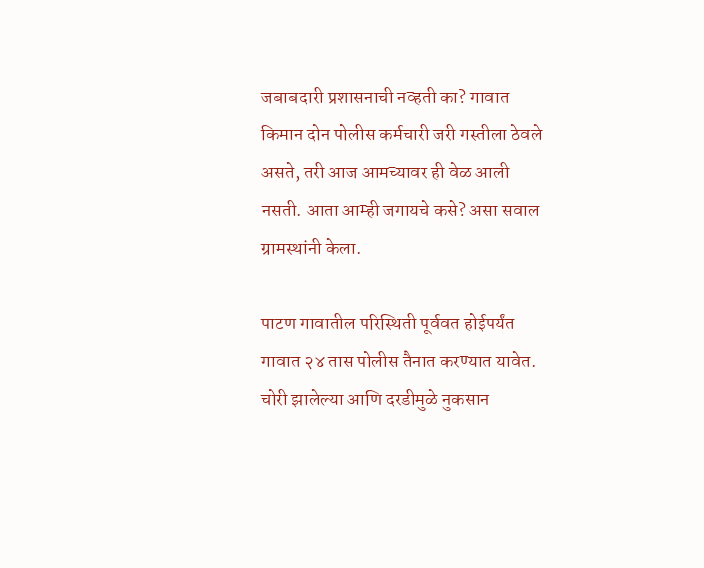जबाबदारी प्रशासनाची नव्हती का? गावात किमान दोन पोलीस कर्मचारी जरी गस्तीला ठेवले असते, तरी आज आमच्यावर ही वेळ आली नसती. आता आम्ही जगायचे कसे? असा सवाल ग्रामस्थांनी केला.

पाटण गावातील परिस्थिती पूर्ववत होईपर्यंत गावात २४ तास पोलीस तैनात करण्यात यावेत. चोरी झालेल्या आणि दरडीमुळे नुकसान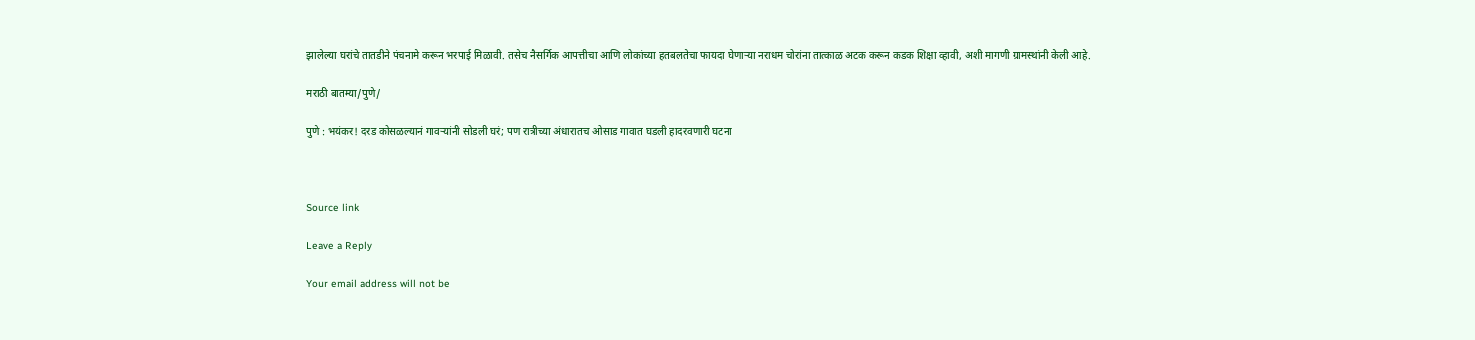झालेल्या घरांचे तातडीने पंचनामे करून भरपाई मिळावी. तसेच नैसर्गिक आपत्तीचा आणि लोकांच्या हतबलतेचा फायदा घेणाऱ्या नराधम चोरांना तात्काळ अटक करून कडक शिक्षा व्हावी, अशी मागणी ग्रामस्थांनी केली आहे.

मराठी बातम्या/पुणे/

पुणे : भयंकर! दरड कोसळल्यानं गावऱ्यांनी सोडली घरं; पण रात्रीच्या अंधारातच ओसाड गावात घडली हादरवणारी घटना



Source link

Leave a Reply

Your email address will not be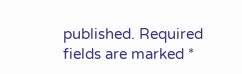published. Required fields are marked *